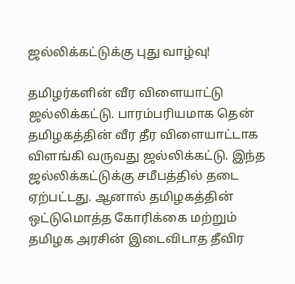ஜல்லிக்கட்டுக்கு புது வாழ்வு!

தமிழர்களின் வீர விளையாட்டு ஜல்லிக்கட்டு. பாரம்பரியமாக தென் தமிழகத்தின் வீர தீர விளையாட்டாக விளங்கி வருவது ஜல்லிக்கட்டு. இந்த ஜல்லிக்கட்டுக்கு சமீபத்தில் தடை ஏற்பட்டது. ஆனால் தமிழகத்தின் ஒட்டுமொத்த கோரிக்கை மற்றும் தமிழக அரசின் இடைவிடாத தீவிர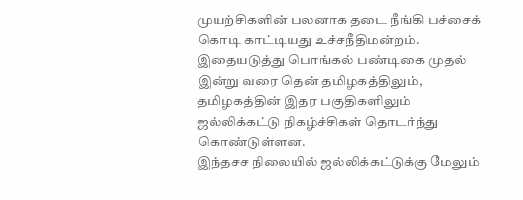முயற்சிகளின் பலனாக தடை நீங்கி பச்சைக் கொடி காட்டியது உச்சநீதிமன்றம்.
இதையடுத்து பொங்கல் பண்டிகை முதல் இன்று வரை தென் தமிழகத்திலும், தமிழகத்தின் இதர பகுதிகளிலும் ஜல்லிக்கட்டு நிகழ்ச்சிகள் தொடர்ந்து கொண்டுள்ளன.
இந்தசச நிலையில் ஜல்லிக்கட்டுக்கு மேலும்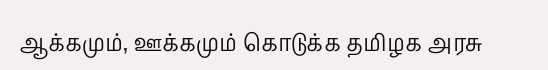ஆக்கமும், ஊக்கமும் கொடுக்க தமிழக அரசு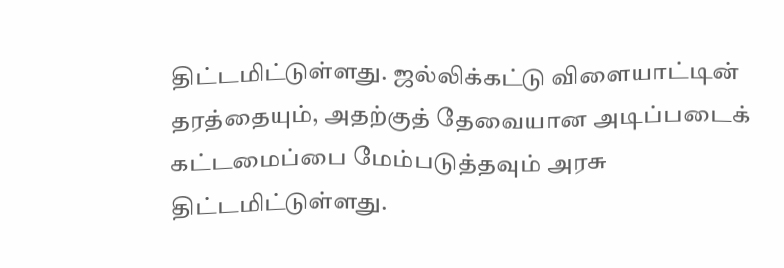திட்டமிட்டுள்ளது. ஜல்லிக்கட்டு விளையாட்டின் தரத்தையும், அதற்குத் தேவையான அடிப்படைக் கட்டமைப்பை மேம்படுத்தவும் அரசு திட்டமிட்டுள்ளது.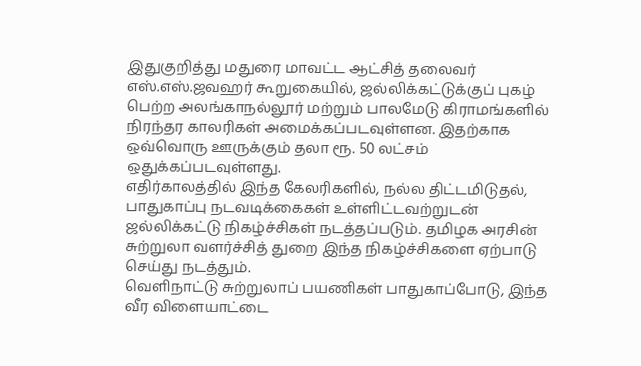இதுகுறித்து மதுரை மாவட்ட ஆட்சித் தலைவர் எஸ்.எஸ்.ஜவஹர் கூறுகையில், ஜல்லிக்கட்டுக்குப் புகழ் பெற்ற அலங்காநல்லூர் மற்றும் பாலமேடு கிராமங்களில் நிரந்தர காலரிகள் அமைக்கப்படவுள்ளன. இதற்காக ஒவ்வொரு ஊருக்கும் தலா ரூ. 50 லட்சம் ஒதுக்கப்படவுள்ளது.
எதிர்காலத்தில் இந்த கேலரிகளில், நல்ல திட்டமிடுதல், பாதுகாப்பு நடவடிக்கைகள் உள்ளிட்டவற்றுடன் ஜல்லிக்கட்டு நிகழ்ச்சிகள் நடத்தப்படும். தமிழக அரசின் சுற்றுலா வளர்ச்சித் துறை இந்த நிகழ்ச்சிகளை ஏற்பாடு செய்து நடத்தும்.
வெளிநாட்டு சுற்றுலாப் பயணிகள் பாதுகாப்போடு, இந்த வீர விளையாட்டை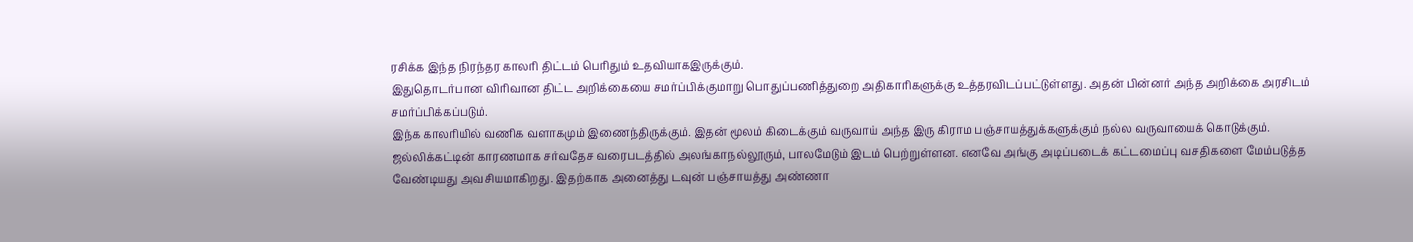ரசிக்க இந்த நிரந்தர காலரி திட்டம் பெரிதும் உதவியாகஇருக்கும்.
இதுதொடர்பான விரிவான திட்ட அறிக்கையை சமர்ப்பிக்குமாறு பொதுப்பணித்துறை அதிகாரிகளுக்கு உத்தரவிடப்பட்டுள்ளது. அதன் பின்னர் அந்த அறிக்கை அரசிடம் சமர்ப்பிக்கப்படும்.
இந்க காலரியில் வணிக வளாகமும் இணைந்திருக்கும். இதன் மூலம் கிடைக்கும் வருவாய் அந்த இரு கிராம பஞ்சாயத்துக்களுக்கும் நல்ல வருவாயைக் கொடுக்கும்.
ஜல்லிக்கட்டின் காரணமாக சர்வதேச வரைபடத்தில் அலங்காநல்லூரும், பாலமேடும் இடம் பெற்றுள்ளன. எனவே அங்கு அடிப்படைக் கட்டமைப்பு வசதிகளை மேம்படுத்த வேண்டியது அவசியமாகிறது. இதற்காக அனைத்து டவுன் பஞ்சாயத்து அண்ணா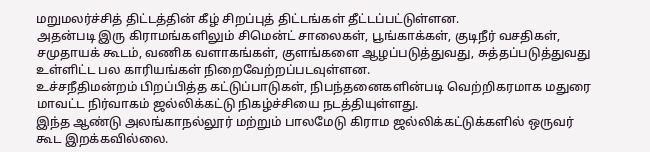மறுமலர்ச்சித் திட்டத்தின் கீழ் சிறப்புத் திட்டங்கள் தீட்டப்பட்டுள்ளன.
அதன்படி இரு கிராமங்களிலும் சிமென்ட் சாலைகள், பூங்காக்கள், குடிநீர் வசதிகள், சமுதாயக் கூடம், வணிக வளாகங்கள், குளங்களை ஆழப்படுத்துவது, சுத்தப்படுத்துவது உள்ளிட்ட பல காரியங்கள் நிறைவேற்றப்படவுள்ளன.
உச்சநீதிமன்றம் பிறப்பித்த கட்டுப்பாடுகள், நிபந்தனைகளின்படி வெற்றிகரமாக மதுரை மாவட்ட நிர்வாகம் ஜல்லிக்கட்டு நிகழ்ச்சியை நடத்தியுள்ளது.
இந்த ஆண்டு அலங்காநல்லூர் மற்றும் பாலமேடு கிராம ஜல்லிக்கட்டுக்களில் ஒருவர் கூட இறக்கவில்லை.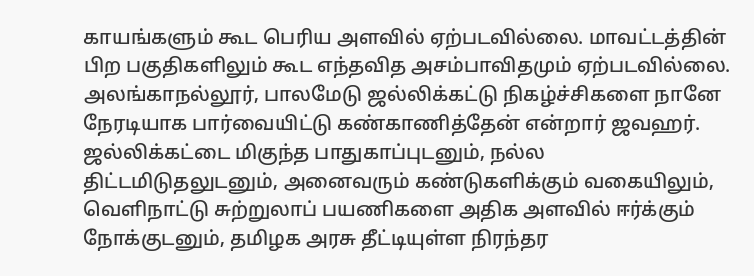காயங்களும் கூட பெரிய அளவில் ஏற்படவில்லை. மாவட்டத்தின் பிற பகுதிகளிலும் கூட எந்தவித அசம்பாவிதமும் ஏற்படவில்லை.
அலங்காநல்லூர், பாலமேடு ஜல்லிக்கட்டு நிகழ்ச்சிகளை நானே நேரடியாக பார்வையிட்டு கண்காணித்தேன் என்றார் ஜவஹர்.
ஜல்லிக்கட்டை மிகுந்த பாதுகாப்புடனும், நல்ல திட்டமிடுதலுடனும், அனைவரும் கண்டுகளிக்கும் வகையிலும், வெளிநாட்டு சுற்றுலாப் பயணிகளை அதிக அளவில் ஈர்க்கும் நோக்குடனும், தமிழக அரசு தீட்டியுள்ள நிரந்தர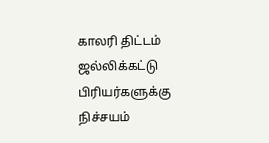காலரி திட்டம் ஜல்லிக்கட்டு பிரியர்களுக்கு நிச்சயம்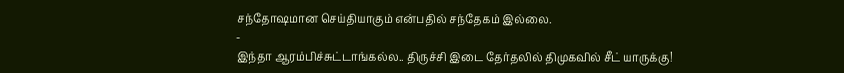சந்தோஷமான செய்தியாகும் என்பதில் சந்தேகம் இல்லை.
-
இந்தா ஆரம்பிச்சுட்டாங்கல்ல.. திருச்சி இடை தேர்தலில் திமுகவில் சீட் யாருக்கு!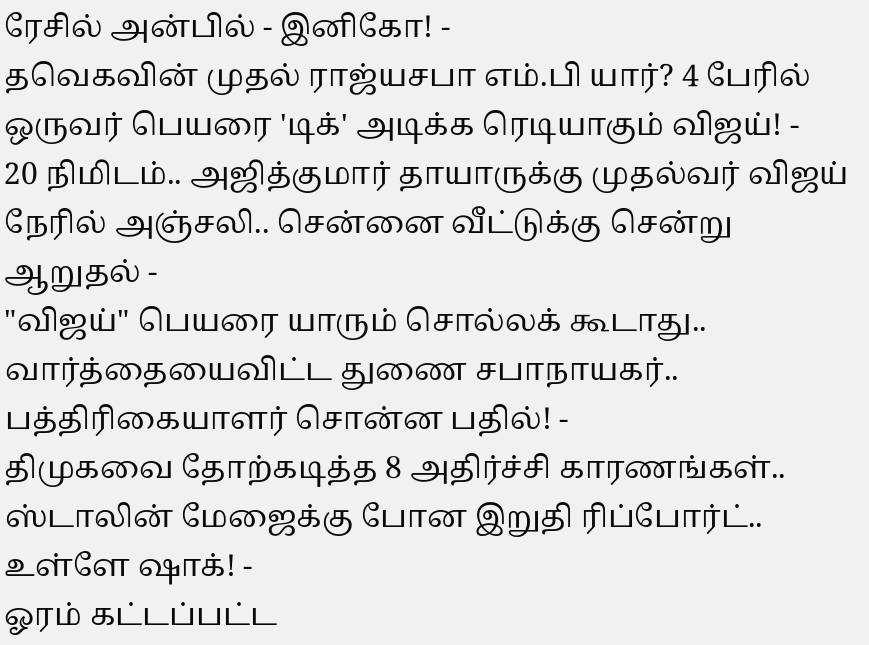ரேசில் அன்பில் - இனிகோ! -
தவெகவின் முதல் ராஜ்யசபா எம்.பி யார்? 4 பேரில் ஒருவர் பெயரை 'டிக்' அடிக்க ரெடியாகும் விஜய்! -
20 நிமிடம்.. அஜித்குமார் தாயாருக்கு முதல்வர் விஜய் நேரில் அஞ்சலி.. சென்னை வீட்டுக்கு சென்று ஆறுதல் -
"விஜய்" பெயரை யாரும் சொல்லக் கூடாது.. வார்த்தையைவிட்ட துணை சபாநாயகர்.. பத்திரிகையாளர் சொன்ன பதில்! -
திமுகவை தோற்கடித்த 8 அதிர்ச்சி காரணங்கள்.. ஸ்டாலின் மேஜைக்கு போன இறுதி ரிப்போர்ட்.. உள்ளே ஷாக்! -
ஓரம் கட்டப்பட்ட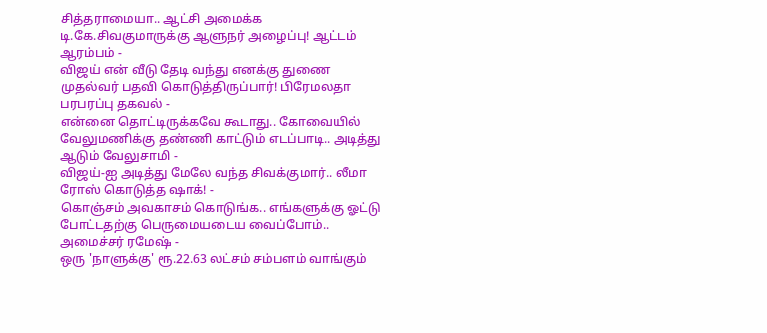சித்தராமையா.. ஆட்சி அமைக்க டி.கே.சிவகுமாருக்கு ஆளுநர் அழைப்பு! ஆட்டம் ஆரம்பம் -
விஜய் என் வீடு தேடி வந்து எனக்கு துணை முதல்வர் பதவி கொடுத்திருப்பார்! பிரேமலதா பரபரப்பு தகவல் -
என்னை தொட்டிருக்கவே கூடாது.. கோவையில் வேலுமணிக்கு தண்ணி காட்டும் எடப்பாடி.. அடித்து ஆடும் வேலுசாமி -
விஜய்-ஐ அடித்து மேலே வந்த சிவக்குமார்.. லீமா ரோஸ் கொடுத்த ஷாக்! -
கொஞ்சம் அவகாசம் கொடுங்க.. எங்களுக்கு ஓட்டு போட்டதற்கு பெருமையடைய வைப்போம்.. அமைச்சர் ரமேஷ் -
ஒரு 'நாளுக்கு' ரூ.22.63 லட்சம் சம்பளம் வாங்கும்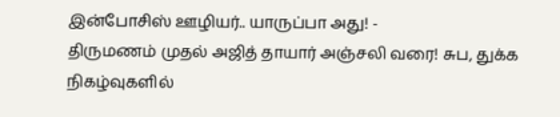இன்போசிஸ் ஊழியர்.. யாருப்பா அது! -
திருமணம் முதல் அஜித் தாயார் அஞ்சலி வரை! சுப, துக்க நிகழ்வுகளில்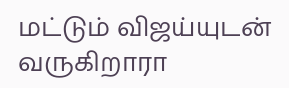மட்டும் விஜய்யுடன் வருகிறாரா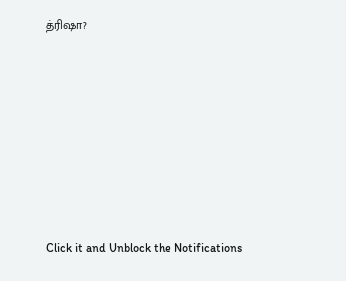த்ரிஷா?












Click it and Unblock the Notifications